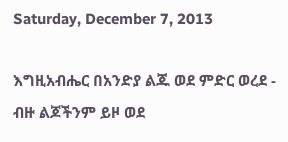Saturday, December 7, 2013

እግዚአብሔር በአንድያ ልጁ ወደ ምድር ወረደ -  ብዙ ልጆችንም ይዞ ወደ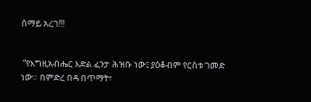ሰማይ አረገ!!!


 “የእግዚአብሔር እድል ፈንታ ሕዝቡ ነው፤ ያዕቆብም የርስቱ ገመድ ነው። በምድረ በዳ በጥማት፣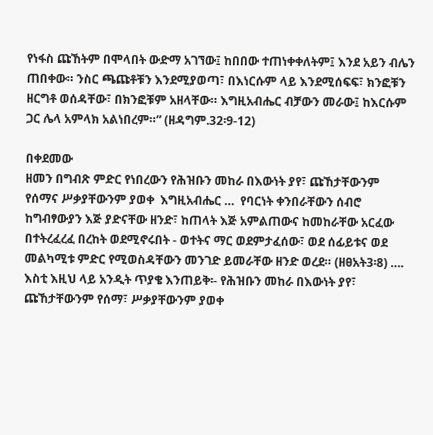የነፋስ ጩኸትም በሞላበት ውድማ አገኘው፤ ከበበው ተጠነቀቀለትም፤ እንደ አይን ብሌን ጠበቀው። ንስር ጫጩቶቹን እንደሚያወጣ፣ በእነርሱም ላይ እንደሚሰፍፍ፣ ክንፎቹን ዘርግቶ ወሰዳቸው፣ በክንፎቹም አዘላቸው። እግዚአብሔር ብቻውን መራው፤ ከእርሱም ጋር ሌላ አምላክ አልነበረም።” (ዘዳግም.32፡9-12)

በቀደመው
ዘመን በግብጽ ምድር የነበረውን የሕዝቡን መከራ በእውነት ያየ፣ ጩኸታቸውንም የሰማና ሥቃያቸውንም ያወቀ  እግዚአብሔር …  የባርነት ቀንበራቸውን ሰብሮ ከግብፃውያን እጅ ያድናቸው ዘንድ፣ ከጠላት እጅ አምልጠውና ከመከራቸው አርፈው በተትረፈረፈ በረከት ወደሚኖሩበት - ወተትና ማር ወደምታፈሰው፣ ወደ ሰፊይቱና ወደ መልካሚቱ ምድር የሚወስዳቸውን መንገድ ይመራቸው ዘንድ ወረደ። (ዘፀአት3፡8) …. እስቲ እዚህ ላይ አንዲት ጥያቄ እንጠይቅ፡- የሕዝቡን መከራ በእውነት ያየ፣ ጩኸታቸውንም የሰማ፣ ሥቃያቸውንም ያወቀ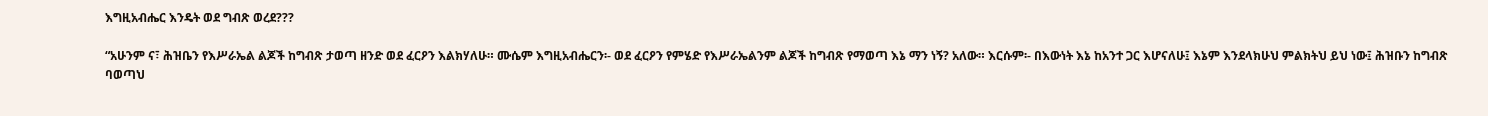እግዚአብሔር እንዴት ወደ ግብጽ ወረደ???

“አሁንም ና፣ ሕዝቤን የእሥራኤል ልጆች ከግብጽ ታወጣ ዘንድ ወደ ፈርዖን እልክሃለሁ። ሙሴም እግዚአብሔርን፡- ወደ ፈርዖን የምሄድ የእሥራኤልንም ልጆች ከግብጽ የማወጣ እኔ ማን ነኝ? አለው። እርሱም፡- በእውነት እኔ ከአንተ ጋር እሆናለሁ፤ እኔም እንደላክሁህ ምልክትህ ይህ ነው፤ ሕዝቡን ከግብጽ ባወጣህ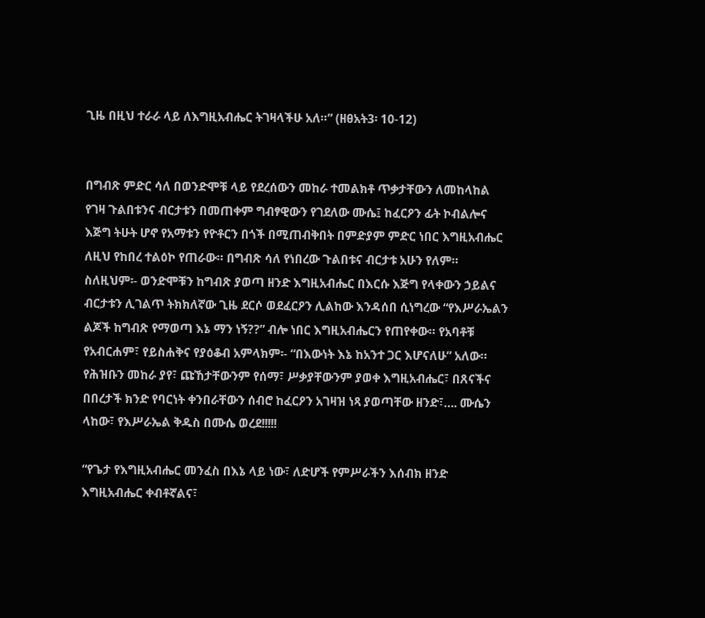ጊዜ በዚህ ተራራ ላይ ለእግዚአብሔር ትገዛላችሁ አለ።” (ዘፀአት3፡ 10-12)


በግብጽ ምድር ሳለ በወንድሞቹ ላይ የደረሰውን መከራ ተመልክቶ ጥቃታቸውን ለመከላከል የገዛ ጉልበቱንና ብርታቱን በመጠቀም ግብፃዊውን የገደለው ሙሴ፤ ከፈርዖን ፊት ኮብልሎና እጅግ ትሁት ሆኖ የአማቱን የዮቶርን በጎች በሚጠብቅበት በምድያም ምድር ነበር እግዚአብሔር ለዚህ የከበረ ተልዕኮ የጠራው። በግብጽ ሳለ የነበረው ጉልበቱና ብርታቱ አሁን የለም። ስለዚህም፡- ወንድሞቹን ከግብጽ ያወጣ ዘንድ እግዚአብሔር በእርሱ እጅግ የላቀውን ኃይልና ብርታቱን ሊገልጥ ትክክለኛው ጊዜ ደርሶ ወደፈርዖን ሊልከው እንዳሰበ ሲነግረው “የእሥራኤልን ልጆች ከግብጽ የማወጣ እኔ ማን ነኝ??” ብሎ ነበር እግዚአብሔርን የጠየቀው። የአባቶቹ የአብርሐም፣ የይስሐቅና የያዕቆብ አምላክም፡- “በእውነት እኔ ከአንተ ጋር እሆናለሁ” አለው። የሕዝቡን መከራ ያየ፣ ጩኸታቸውንም የሰማ፣ ሥቃያቸውንም ያወቀ እግዚአብሔር፣ በጸናችና በበረታች ክንድ የባርነት ቀንበራቸውን ሰብሮ ከፈርዖን አገዛዝ ነጻ ያወጣቸው ዘንድ፣…. ሙሴን ላከው፣ የእሥራኤል ቅዱስ በሙሴ ወረደ!!!!!

“የጌታ የእግዚአብሔር መንፈስ በእኔ ላይ ነው፣ ለድሆች የምሥራችን እሰብክ ዘንድ እግዚአብሔር ቀብቶኛልና፣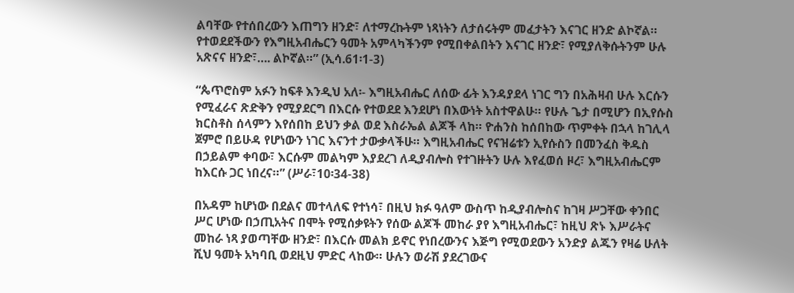ልባቸው የተሰበረውን እጠግን ዘንድ፣ ለተማረኩትም ነጻነትን ለታሰሩትም መፈታትን እናገር ዘንድ ልኮኛል። የተወደደችውን የእግዚአብሔርን ዓመት አምላካችንም የሚበቀልበትን እናገር ዘንድ፣ የሚያለቅሱትንም ሁሉ አጽናና ዘንድ፣…. ልኮኛል።” (ኢሳ.61፡1-3)

“ጴጥሮስም አፉን ከፍቶ እንዲህ አለ፡- እግዚአብሔር ለሰው ፊት እንዳያደላ ነገር ግን በአሕዛብ ሁሉ እርሱን የሚፈራና ጽድቅን የሚያደርግ በእርሱ የተወደደ እንደሆነ በእውነት አስተዋልሁ። የሁሉ ጌታ በሚሆን በኢየሱስ ክርስቶስ ሰላምን እየሰበከ ይህን ቃል ወደ እስራኤል ልጆች ላከ። ዮሐንስ ከሰበከው ጥምቀት በኋላ ከገሊላ ጀምሮ በይሁዳ የሆነውን ነገር እናንተ ታውቃላችሁ። እግዚአብሔር የናዝሬቱን ኢየሱስን በመንፈስ ቅዱስ በኃይልም ቀባው፣ እርሱም መልካም እያደረገ ለዲያብሎስ የተገዙትን ሁሉ እየፈወሰ ዞረ፣ እግዚአብሔርም ከእርሱ ጋር ነበረና።” (ሥራ፣10፡34-38)

በአዳም ከሆነው በደልና መተላለፍ የተነሳ፣ በዚህ ክፉ ዓለም ውስጥ ከዲያብሎስና ከገዛ ሥጋቸው ቀንበር ሥር ሆነው በኃጢአትና በሞት የሚሰቃዩትን የሰው ልጆች መከራ ያየ እግዚአብሔር፣ ከዚህ ጽኑ እሥራትና መከራ ነጻ ያወጣቸው ዘንድ፣ በእርሱ መልክ ይኖር የነበረውንና እጅግ የሚወደውን አንድያ ልጁን የዛሬ ሁለት ሺህ ዓመት አካባቢ ወደዚህ ምድር ላከው። ሁሉን ወራሽ ያደረገውና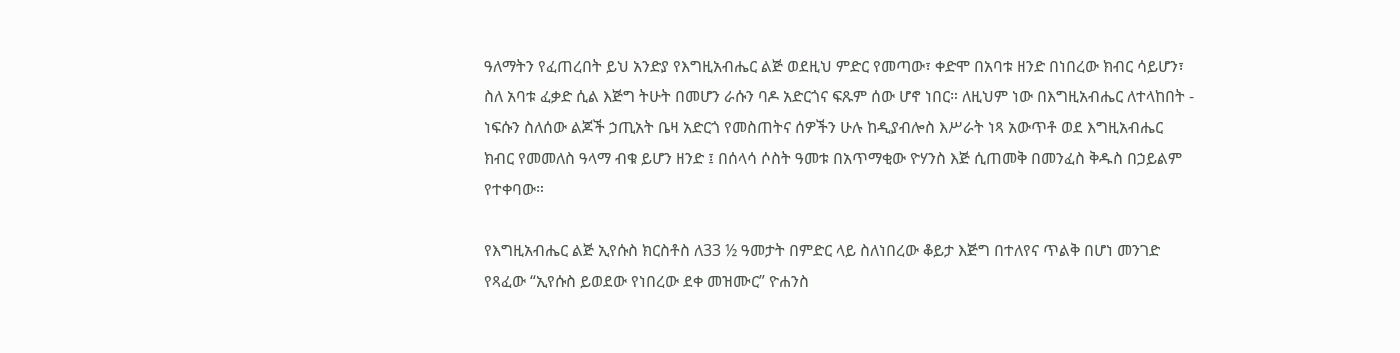ዓለማትን የፈጠረበት ይህ አንድያ የእግዚአብሔር ልጅ ወደዚህ ምድር የመጣው፣ ቀድሞ በአባቱ ዘንድ በነበረው ክብር ሳይሆን፣ ስለ አባቱ ፈቃድ ሲል እጅግ ትሁት በመሆን ራሱን ባዶ አድርጎና ፍጹም ሰው ሆኖ ነበር። ለዚህም ነው በእግዚአብሔር ለተላከበት - ነፍሱን ስለሰው ልጆች ኃጢአት ቤዛ አድርጎ የመስጠትና ሰዎችን ሁሉ ከዲያብሎስ እሥራት ነጻ አውጥቶ ወደ እግዚአብሔር ክብር የመመለስ ዓላማ ብቁ ይሆን ዘንድ ፤ በሰላሳ ሶስት ዓመቱ በአጥማቂው ዮሃንስ እጅ ሲጠመቅ በመንፈስ ቅዱስ በኃይልም የተቀባው።

የእግዚአብሔር ልጅ ኢየሱስ ክርስቶስ ለ33 ½ ዓመታት በምድር ላይ ስለነበረው ቆይታ እጅግ በተለየና ጥልቅ በሆነ መንገድ የጻፈው “ኢየሱስ ይወደው የነበረው ደቀ መዝሙር” ዮሐንስ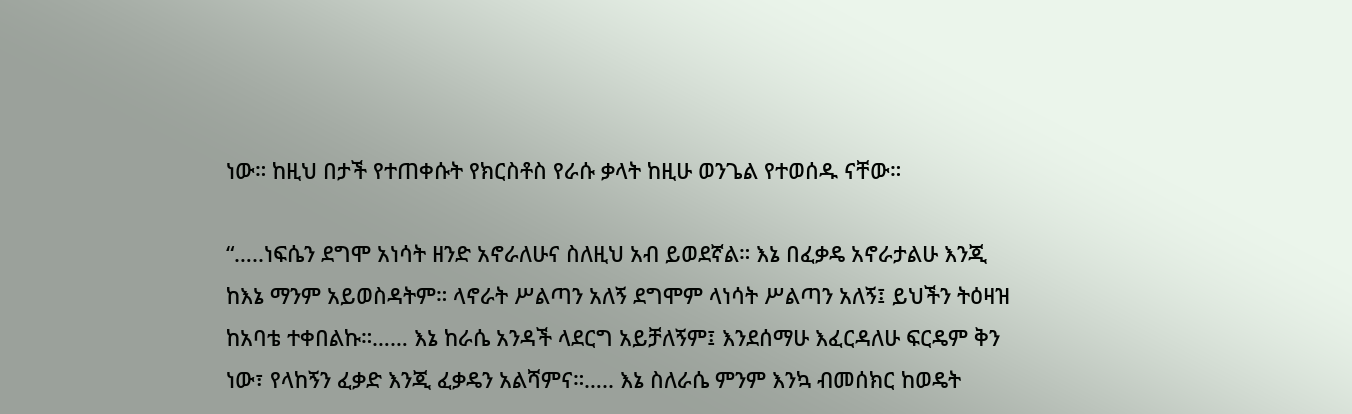ነው። ከዚህ በታች የተጠቀሱት የክርስቶስ የራሱ ቃላት ከዚሁ ወንጌል የተወሰዱ ናቸው።

“…..ነፍሴን ደግሞ አነሳት ዘንድ አኖራለሁና ስለዚህ አብ ይወደኛል። እኔ በፈቃዴ አኖራታልሁ እንጂ ከእኔ ማንም አይወስዳትም። ላኖራት ሥልጣን አለኝ ደግሞም ላነሳት ሥልጣን አለኝ፤ ይህችን ትዕዛዝ ከአባቴ ተቀበልኩ።…… እኔ ከራሴ አንዳች ላደርግ አይቻለኝም፤ እንደሰማሁ እፈርዳለሁ ፍርዴም ቅን ነው፣ የላከኝን ፈቃድ እንጂ ፈቃዴን አልሻምና።….. እኔ ስለራሴ ምንም እንኳ ብመሰክር ከወዴት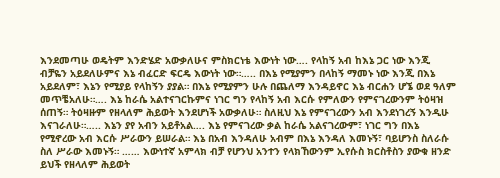እንደመጣሁ ወዴትም እንድሄድ አውቃለሁና ምስክርነቴ እውነት ነው…. የላከኝ አብ ከእኔ ጋር ነው እንጂ ብቻዬን አይደለሁምና እኔ ብፈርድ ፍርዴ እውነት ነው።….. በእኔ የሚያምን በላከኝ ማመኑ ነው እንጂ በእኔ አይደለም፣ እኔን የሚያይ የላከኝን ያያል። በእኔ የሚያምን ሁሉ በጨለማ እንዳይኖር እኔ ብርሐን ሆኜ ወደ ዓለም መጥቼአለሁ።…. እኔ ከራሴ አልተናገርኩምና ነገር ግን የላከኝ አብ እርሱ የምለውን የምናገረውንም ትዕዛዝ ሰጠኝ። ትዕዛዙም የዘላለም ሕይወት እንደሆነች አውቃለሁ። ስለዚህ እኔ የምናገረውን አብ እንደነገረኝ እንዲሁ እናገራለሁ።….. እኔን ያየ አብን አይቶአል…. እኔ የምናገረው ቃል ከራሴ አልናገረውም፣ ነገር ግን በእኔ የሚኖረው አብ እርሱ ሥራውን ይሠራል። እኔ በአብ እንዳለሁ አብም በእኔ እንዳለ እመኑኝ፣ ባይሆንስ ስለራሱ ስለ ሥራው እመኑኝ። …… እውነተኛ አምላክ ብቻ የሆንህ አንተን የላክኸውንም ኢየሱስ ክርስቶስን ያውቁ ዘንድ ይህች የዘላለም ሕይወት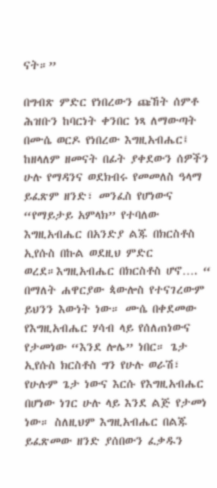ናት።”

በግብጽ ምድር የነበረውን ጩኸት ሰምቶ ሕዝቡን ከባርነት ቀንበር ነጻ ለማውጣት በሙሴ ወርዶ የነበረው እግዚአብሔር፤ ከዘላለም ዘመናት በፊት ያቀደውን ሰዎችን ሁሉ የማዳንና ወደክብሩ የመመለስ ዓላማ ይፈጽም ዘንድ፣ መንፈስ የሆነውና “የማይታይ አምላክ” የተባለው እግዚአብሔር በአንድያ ልጁ በክርስቶስ ኢየሱስ በኩል ወደዚህ ምድር ወረደ።እግዚአብሔር በክርስቶስ ሆኖ…. “ በማለት ሐዋርያው ጳውሎስ የተናገረውም ይህንን እውነት ነው። ሙሴ በቀደመው የእግዚአብሔር ሃሳብ ላይ የሰለጠነውና የታመነው “እንደ ሎሌ” ነበር። ጌታ ኢየሱስ ክርስቶስ ግን የሁሉ ወራሽ፣ የሁሉም ጌታ ነውና እርሱ የእግዚአብሔር በሆነው ነገር ሁሉ ላይ እንደ ልጅ የታመነ ነው። ስለዚህም እግዚአብሔር በልጁ ይፈጽመው ዘንድ ያሰበውን ፈቃዱን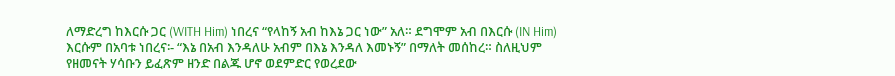ለማድረግ ከእርሱ ጋር (WITH Him) ነበረና “የላከኝ አብ ከእኔ ጋር ነው” አለ። ደግሞም አብ በእርሱ (IN Him) እርሱም በአባቱ ነበረና፡- “እኔ በአብ እንዳለሁ አብም በእኔ እንዳለ እመኑኝ” በማለት መሰከረ። ስለዚህም የዘመናት ሃሳቡን ይፈጽም ዘንድ በልጁ ሆኖ ወደምድር የወረደው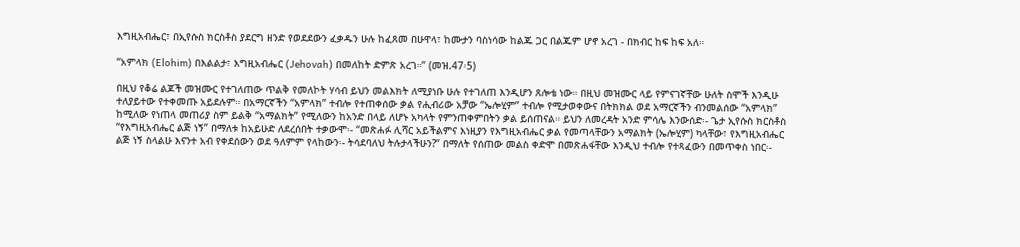እግዚአብሔር፣ በኢየሱስ ክርስቶስ ያደርግ ዘንድ የወደደውን ፈቃዱን ሁሉ ከፈጸመ በሁዋላ፣ ከሙታን ባስነሳው ከልጁ ጋር በልጁም ሆኖ አረገ - በክብር ከፍ ከፍ አለ።

“አምላክ (Elohim) በእልልታ፣ እግዚአብሔር (Jehovah) በመለከት ድምጽ አረገ።” (መዝ.47፡5)

በዚህ የቆሬ ልጆች መዝሙር የተገለጠው ጥልቅ የመለኮት ሃሳብ ይህን መልእክት ለሚያነቡ ሁሉ የተገለጠ እንዲሆን ጸሎቴ ነው። በዚህ መዝሙር ላይ የምናገኛቸው ሁለት ስሞች እንዲሁ ተለያይተው የተቀመጡ አይደሉም። በአማርኛችን “አምላክ” ተብሎ የተጠቀሰው ቃል የሒብሪው አቻው “ኤሎሂም” ተብሎ የሚታወቀውና በትክክል ወደ አማርኛችን ብንመልሰው “አምላክ” ከሚለው የነጠላ መጠሪያ ስም ይልቅ “አማልክት” የሚለውን ከአንድ በላይ ለሆኑ አካላት የምንጠቀምበትን ቃል ይሰጠናል። ይህን ለመረዳት አንድ ምሳሌ እንውሰድ፡- ጌታ ኢየሱስ ክርስቶስ “የእግዚአብሔር ልጅ ነኝ” በማለቱ ከአይሁድ ለደረሰበት ተቃውሞ፡- “መጽሐፉ ሊሻር አይችልምና እነዚያን የእግዚአብሔር ቃል የመጣላቸውን አማልክት (ኤሎሂም) ካላቸው፣ የእግዚአብሔር ልጅ ነኝ ስላልሁ እናንተ አብ የቀደሰውን ወደ ዓለምም የላከውን፡- ትሳደባለህ ትሉታላችሁን?” በማለት የሰጠው መልስ ቀድሞ በመጽሐፋቸው እንዲህ ተብሎ የተጻፈውን በመጥቀስ ነበር፡-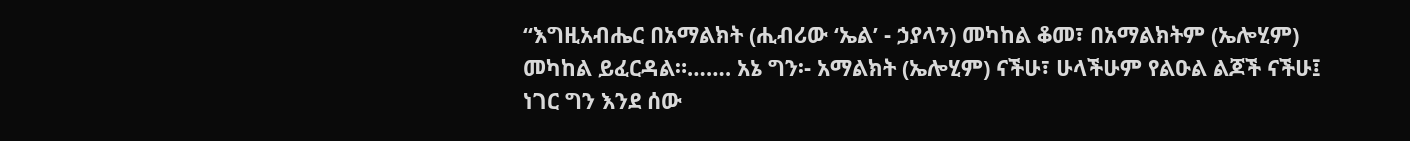“እግዚአብሔር በአማልክት (ሒብሪው ‘ኤል’ - ኃያላን) መካከል ቆመ፣ በአማልክትም (ኤሎሂም) መካከል ይፈርዳል።……. አኔ ግን፡- አማልክት (ኤሎሂም) ናችሁ፣ ሁላችሁም የልዑል ልጆች ናችሁ፤ ነገር ግን እንደ ሰው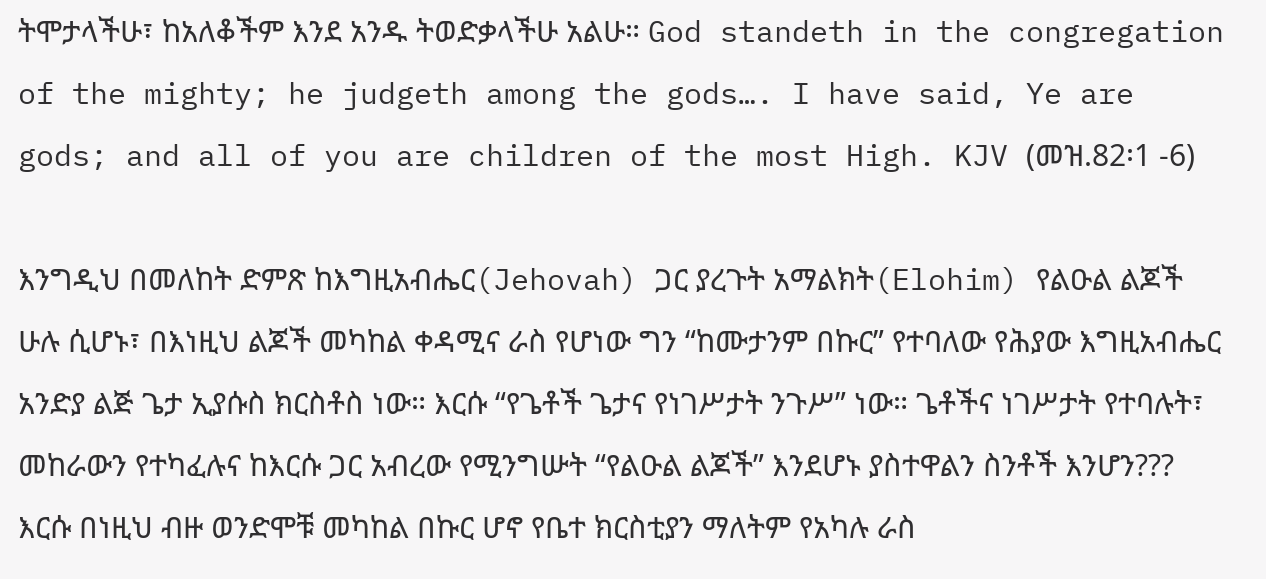ትሞታላችሁ፣ ከአለቆችም እንደ አንዱ ትወድቃላችሁ አልሁ። God standeth in the congregation of the mighty; he judgeth among the gods…. I have said, Ye are gods; and all of you are children of the most High. KJV (መዝ.82፡1 -6)

እንግዲህ በመለከት ድምጽ ከእግዚአብሔር(Jehovah) ጋር ያረጉት አማልክት(Elohim) የልዑል ልጆች ሁሉ ሲሆኑ፣ በእነዚህ ልጆች መካከል ቀዳሚና ራስ የሆነው ግን “ከሙታንም በኩር” የተባለው የሕያው እግዚአብሔር አንድያ ልጅ ጌታ ኢያሱስ ክርስቶስ ነው። እርሱ “የጌቶች ጌታና የነገሥታት ንጉሥ” ነው። ጌቶችና ነገሥታት የተባሉት፣ መከራውን የተካፈሉና ከእርሱ ጋር አብረው የሚንግሡት “የልዑል ልጆች” እንደሆኑ ያስተዋልን ስንቶች እንሆን??? እርሱ በነዚህ ብዙ ወንድሞቹ መካከል በኩር ሆኖ የቤተ ክርስቲያን ማለትም የአካሉ ራስ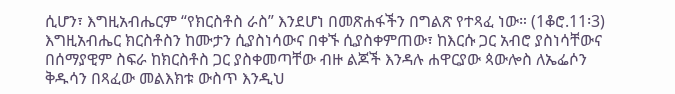ሲሆን፣ እግዚአብሔርም “የክርስቶስ ራስ” እንደሆነ በመጽሐፋችን በግልጽ የተጻፈ ነው። (1ቆሮ.11፡3)  እግዚአብሔር ክርስቶስን ከሙታን ሲያስነሳውና በቀኙ ሲያስቀምጠው፣ ከእርሱ ጋር አብሮ ያስነሳቸውና በሰማያዊም ስፍራ ከክርስቶስ ጋር ያስቀመጣቸው ብዙ ልጆች እንዳሉ ሐዋርያው ጳውሎስ ለኤፌሶን ቅዱሳን በጻፈው መልእክቱ ውስጥ እንዲህ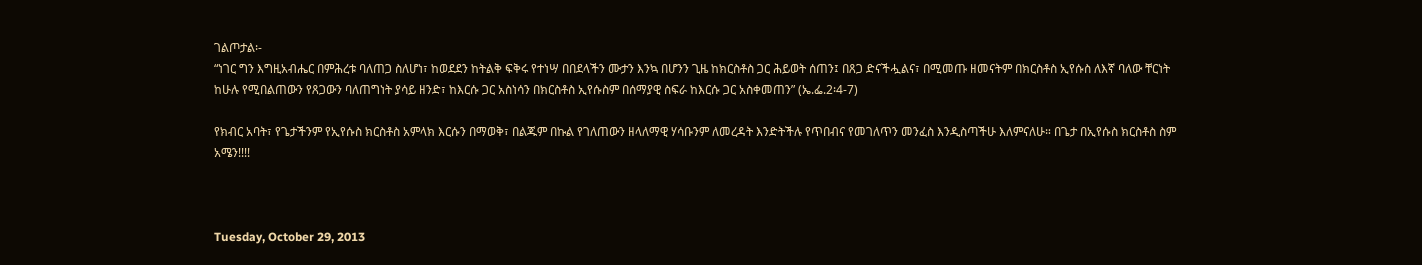ገልጦታል፡-
“ነገር ግን እግዚአብሔር በምሕረቱ ባለጠጋ ስለሆነ፣ ከወደደን ከትልቅ ፍቅሩ የተነሣ በበደላችን ሙታን እንኳ በሆንን ጊዜ ከክርስቶስ ጋር ሕይወት ሰጠን፤ በጸጋ ድናችሗልና፣ በሚመጡ ዘመናትም በክርስቶስ ኢየሱስ ለእኛ ባለው ቸርነት ከሁሉ የሚበልጠውን የጸጋውን ባለጠግነት ያሳይ ዘንድ፣ ከእርሱ ጋር አስነሳን በክርስቶስ ኢየሱስም በሰማያዊ ስፍራ ከእርሱ ጋር አስቀመጠን” (ኤ.ፌ.2፡4-7)

የክብር አባት፣ የጌታችንም የኢየሱስ ክርስቶስ አምላክ እርሱን በማወቅ፣ በልጁም በኩል የገለጠውን ዘላለማዊ ሃሳቡንም ለመረዳት እንድትችሉ የጥበብና የመገለጥን መንፈስ እንዲስጣችሁ እለምናለሁ። በጌታ በኢየሱስ ክርስቶስ ስም አሜን!!!!



Tuesday, October 29, 2013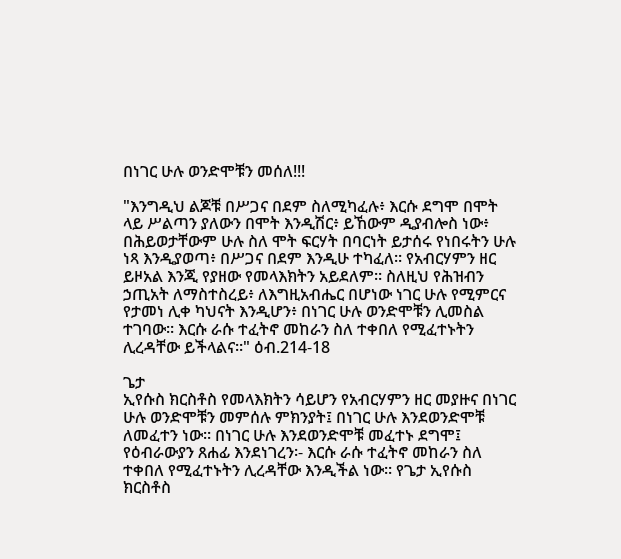በነገር ሁሉ ወንድሞቹን መሰለ!!!

"እንግዲህ ልጆቹ በሥጋና በደም ስለሚካፈሉ፥ እርሱ ደግሞ በሞት ላይ ሥልጣን ያለውን በሞት እንዲሽር፥ ይኸውም ዲያብሎስ ነው፥ በሕይወታቸውም ሁሉ ስለ ሞት ፍርሃት በባርነት ይታሰሩ የነበሩትን ሁሉ ነጻ እንዲያወጣ፥ በሥጋና በደም እንዲሁ ተካፈለ። የአብርሃምን ዘር ይዞአል እንጂ የያዘው የመላእክትን አይደለም። ስለዚህ የሕዝብን ኃጢአት ለማስተስረይ፥ ለእግዚአብሔር በሆነው ነገር ሁሉ የሚምርና የታመነ ሊቀ ካህናት እንዲሆን፥ በነገር ሁሉ ወንድሞቹን ሊመስል ተገባው። እርሱ ራሱ ተፈትኖ መከራን ስለ ተቀበለ የሚፈተኑትን ሊረዳቸው ይችላልና።" ዕብ.214-18

ጌታ
ኢየሱስ ክርስቶስ የመላእክትን ሳይሆን የአብርሃምን ዘር መያዙና በነገር ሁሉ ወንድሞቹን መምሰሉ ምክንያት፤ በነገር ሁሉ እንደወንድሞቹ ለመፈተን ነው። በነገር ሁሉ እንደወንድሞቹ መፈተኑ ደግሞ፤ የዕብራውያን ጸሐፊ እንደነገረን፡- እርሱ ራሱ ተፈትኖ መከራን ስለ ተቀበለ የሚፈተኑትን ሊረዳቸው እንዲችል ነው። የጌታ ኢየሱስ ክርስቶስ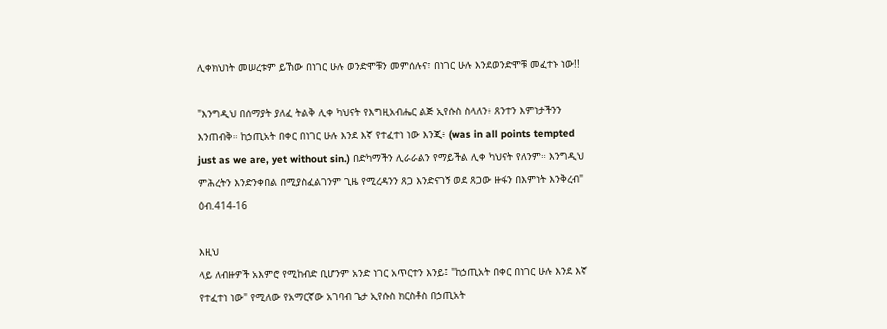ሊቀክህነት መሠረቱም ይኸው በነገር ሁሉ ወንድሞቹን መምሰሉና፣ በነገር ሁሉ እንደወንድሞቹ መፈተኑ ነው!!

"እንግዲህ በሰማያት ያለፈ ትልቅ ሊቀ ካህናት የእግዚአብሔር ልጅ ኢየሱስ ስላለን፥ ጸንተን እምነታችንን እንጠብቅ። ከኃጢአት በቀር በነገር ሁሉ እንደ እኛ የተፈተነ ነው እንጂ፥ (was in all points tempted just as we are, yet without sin.) በድካማችን ሊራራልን የማይችል ሊቀ ካህናት የለንም። እንግዲህ ምሕረትን እንድንቀበል በሚያስፈልገንም ጊዜ የሚረዳንን ጸጋ እንድናገኝ ወደ ጸጋው ዙፋን በእምነት እንቅረብ" ዕብ.414-16

እዚህ
ላይ ለብዙዎች አእምሮ የሚከብድ ቢሆንም አንድ ነገር አጥርተን እንይ፤ "ከኃጢአት በቀር በነገር ሁሉ እንደ እኛ የተፈተነ ነው" የሚለው የአማርኛው አገባብ ጌታ ኢየሱስ ክርስቶስ በኃጢአት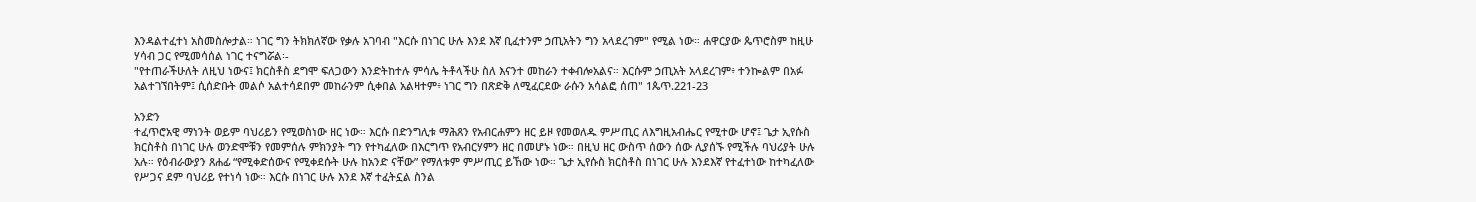እንዳልተፈተነ አስመስሎታል። ነገር ግን ትክክለኛው የቃሉ አገባብ "እርሱ በነገር ሁሉ እንደ እኛ ቢፈተንም ኃጢአትን ግን አላደረገም" የሚል ነው። ሐዋርያው ጴጥሮስም ከዚሁ ሃሳብ ጋር የሚመሳሰል ነገር ተናግሯል፡-
"የተጠራችሁለት ለዚህ ነውና፤ ክርስቶስ ደግሞ ፍለጋውን እንድትከተሉ ምሳሌ ትቶላችሁ ስለ እናንተ መከራን ተቀብሎአልና። እርሱም ኃጢአት አላደረገም፥ ተንኰልም በአፉ አልተገኘበትም፤ ሲሰድቡት መልሶ አልተሳደበም መከራንም ሲቀበል አልዛተም፥ ነገር ግን በጽድቅ ለሚፈርደው ራሱን አሳልፎ ሰጠ" 1ጴጥ.221-23

አንድን
ተፈጥሮአዊ ማነንት ወይም ባህሪይን የሚወስነው ዘር ነው። እርሱ በድንግሊቱ ማሕጸን የአብርሐምን ዘር ይዞ የመወለዱ ምሥጢር ለእግዚአብሔር የሚተው ሆኖ፤ ጌታ ኢየሱስ ክርስቶስ በነገር ሁሉ ወንድሞቹን የመምሰሉ ምክንያት ግን የተካፈለው በእርግጥ የአብርሃምን ዘር በመሆኑ ነው። በዚህ ዘር ውስጥ ሰውን ሰው ሊያሰኙ የሚችሉ ባህሪያት ሁሉ አሉ። የዕብራውያን ጸሐፊ “የሚቀድሰውና የሚቀደሱት ሁሉ ከአንድ ናቸው” የማለቱም ምሥጢር ይኸው ነው። ጌታ ኢየሱስ ክርስቶስ በነገር ሁሉ እንደእኛ የተፈተነው ከተካፈለው የሥጋና ደም ባህሪይ የተነሳ ነው። እርሱ በነገር ሁሉ እንደ እኛ ተፈትኗል ስንል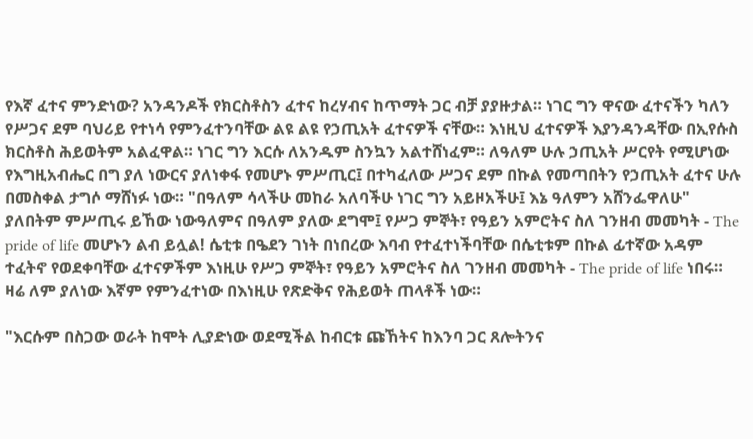የእኛ ፈተና ምንድነው? አንዳንዶች የክርስቶስን ፈተና ከረሃብና ከጥማት ጋር ብቻ ያያዙታል። ነገር ግን ዋናው ፈተናችን ካለን የሥጋና ደም ባህሪይ የተነሳ የምንፈተንባቸው ልዩ ልዩ የኃጢአት ፈተናዎች ናቸው። እነዚህ ፈተናዎች እያንዳንዳቸው በኢየሱስ ክርስቶስ ሕይወትም አልፈዋል። ነገር ግን እርሱ ለአንዱም ስንኳን አልተሸነፈም። ለዓለም ሁሉ ኃጢአት ሥርየት የሚሆነው የእግዚአብሔር በግ ያለ ነውርና ያለነቀፋ የመሆኑ ምሥጢር፤ በተካፈለው ሥጋና ደም በኩል የመጣበትን የኃጢአት ፈተና ሁሉ በመስቀል ታግሶ ማሸነፉ ነው። "በዓለም ሳላችሁ መከራ አለባችሁ ነገር ግን አይዞአችሁ፤ እኔ ዓለምን አሸንፌዋለሁ" ያለበትም ምሥጢሩ ይኸው ነውዓለምና በዓለም ያለው ደግሞ፤ የሥጋ ምኞት፣ የዓይን አምሮትና ስለ ገንዘብ መመካት - The pride of life መሆኑን ልብ ይሏል! ሴቲቱ በዔደን ገነት በነበረው እባብ የተፈተነችባቸው በሴቲቱም በኩል ፊተኛው አዳም ተፈትኖ የወደቀባቸው ፈተናዎችም እነዚሁ የሥጋ ምኞት፣ የዓይን አምሮትና ስለ ገንዘብ መመካት - The pride of life ነበሩ። ዛሬ ለም ያለነው እኛም የምንፈተነው በእነዚሁ የጽድቅና የሕይወት ጠላቶች ነው።

"እርሱም በስጋው ወራት ከሞት ሊያድነው ወደሚችል ከብርቱ ጩኸትና ከእንባ ጋር ጸሎትንና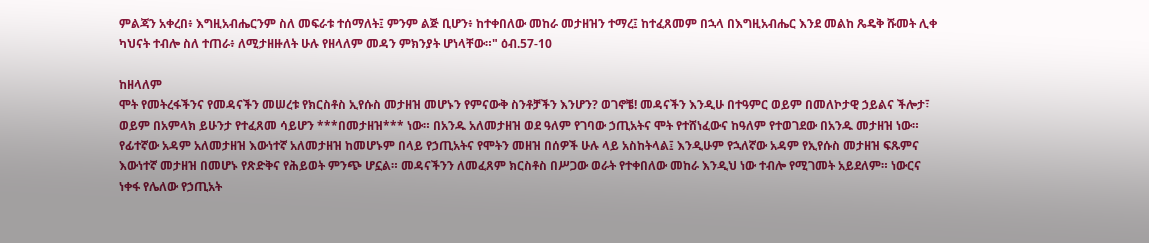ምልጃን አቀረበ፥ እግዚአብሔርንም ስለ መፍራቱ ተሰማለት፤ ምንም ልጅ ቢሆን፥ ከተቀበለው መከራ መታዘዝን ተማረ፤ ከተፈጸመም በኋላ በእግዚአብሔር እንደ መልከ ጼዴቅ ሹመት ሊቀ ካህናት ተብሎ ስለ ተጠራ፥ ለሚታዘዙለት ሁሉ የዘላለም መዳን ምክንያት ሆነላቸው።" ዕብ.57-10

ከዘላለም
ሞት የመትረፋችንና የመዳናችን መሠረቱ የክርስቶስ ኢየሱስ መታዘዝ መሆኑን የምናውቅ ስንቶቻችን እንሆን? ወገኖቼ! መዳናችን እንዲሁ በተዓምር ወይም በመለኮታዊ ኃይልና ችሎታ፣ ወይም በአምላክ ይሁንታ የተፈጸመ ሳይሆን ***በመታዘዝ*** ነው። በአንዱ አለመታዘዝ ወደ ዓለም የገባው ኃጢአትና ሞት የተሸነፈውና ከዓለም የተወገደው በአንዱ መታዘዝ ነው። የፊተኛው አዳም አለመታዘዝ እውነተኛ አለመታዘዝ ከመሆኑም በላይ የኃጢአትና የሞትን መዘዝ በሰዎች ሁሉ ላይ አስከትላል፤ እንዲሁም የኋለኛው አዳም የኢየሱስ መታዘዝ ፍጹምና እውነተኛ መታዘዝ በመሆኑ የጽድቅና የሕይወት ምንጭ ሆኗል። መዳናችንን ለመፈጸም ክርስቶስ በሥጋው ወራት የተቀበለው መከራ እንዲህ ነው ተብሎ የሚገመት አይደለም። ነውርና ነቀፋ የሌለው የኃጢአት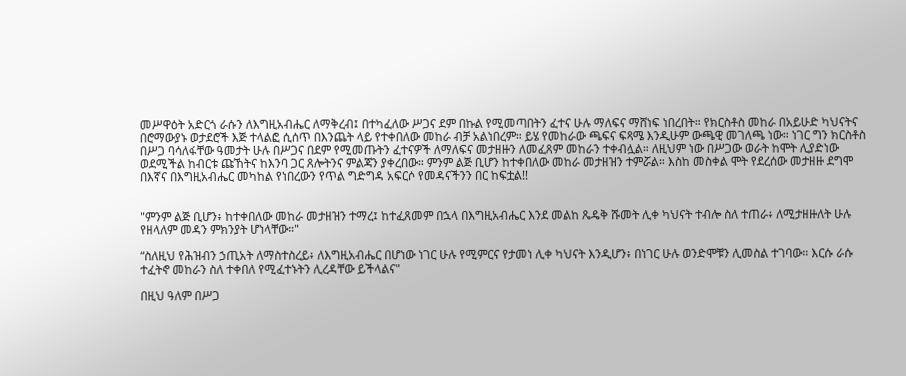መሥዋዕት አድርጎ ራሱን ለእግዚአብሔር ለማቅረብ፤ በተካፈለው ሥጋና ደም በኩል የሚመጣበትን ፈተና ሁሉ ማለፍና ማሸነፍ ነበረበት። የክርስቶስ መከራ በአይሁድ ካህናትና በሮማውያኑ ወታደሮች እጅ ተላልፎ ሲሰጥ በእንጨት ላይ የተቀበለው መከራ ብቻ አልነበረም። ይሄ የመከራው ጫፍና ፍጻሜ እንዲሁም ውጫዊ መገለጫ ነው። ነገር ግን ክርስቶስ በሥጋ ባሳለፋቸው ዓመታት ሁሉ በሥጋና በደም የሚመጡትን ፈተናዎች ለማለፍና መታዘዙን ለመፈጸም መከራን ተቀብሏል። ለዚህም ነው በሥጋው ወራት ከሞት ሊያድነው ወደሚችል ከብርቱ ጩኸትና ከእንባ ጋር ጸሎትንና ምልጃን ያቀረበው። ምንም ልጅ ቢሆን ከተቀበለው መከራ መታዘዝን ተምሯል። እስከ መስቀል ሞት የደረሰው መታዘዙ ደግሞ በእኛና በእግዚአብሔር መካከል የነበረውን የጥል ግድግዳ አፍርሶ የመዳናችንን በር ከፍቷል!!


"ምንም ልጅ ቢሆን፥ ከተቀበለው መከራ መታዘዝን ተማረ፤ ከተፈጸመም በኋላ በእግዚአብሔር እንደ መልከ ጼዴቅ ሹመት ሊቀ ካህናት ተብሎ ስለ ተጠራ፥ ለሚታዘዙለት ሁሉ የዘላለም መዳን ምክንያት ሆነላቸው።"

“ስለዚህ የሕዝብን ኃጢአት ለማስተስረይ፥ ለእግዚአብሔር በሆነው ነገር ሁሉ የሚምርና የታመነ ሊቀ ካህናት እንዲሆን፥ በነገር ሁሉ ወንድሞቹን ሊመስል ተገባው። እርሱ ራሱ ተፈትኖ መከራን ስለ ተቀበለ የሚፈተኑትን ሊረዳቸው ይችላልና"

በዚህ ዓለም በሥጋ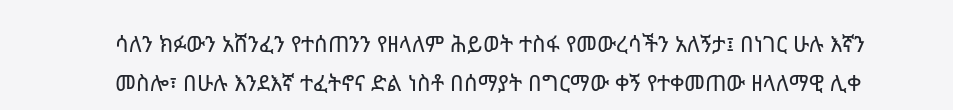ሳለን ክፉውን አሸንፈን የተሰጠንን የዘላለም ሕይወት ተስፋ የመውረሳችን አለኝታ፤ በነገር ሁሉ እኛን መስሎ፣ በሁሉ እንደእኛ ተፈትኖና ድል ነስቶ በሰማያት በግርማው ቀኝ የተቀመጠው ዘላለማዊ ሊቀ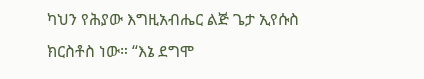ካህን የሕያው እግዚአብሔር ልጅ ጌታ ኢየሱስ ክርስቶስ ነው። “እኔ ደግሞ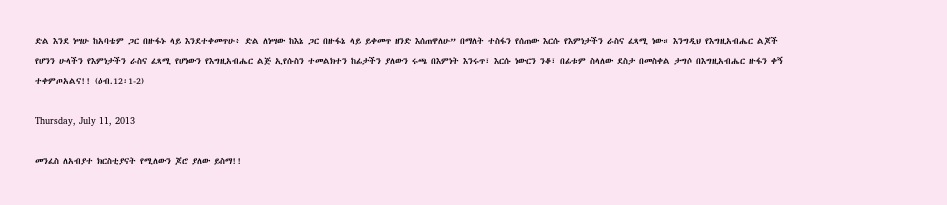ድል እንደ ነሣሁ ከአባቴም ጋር በዙፋኑ ላይ እንደተቀመጥሁ፥ ድል ለነሣው ከእኔ ጋር በዙፋኔ ላይ ይቀመጥ ዘንድ እሰጠዋለሁ” በማለት ተስፋን የሰጠው እርሱ የእምነታችን ራስና ፈጻሚ ነው። እንግዲህ የእግዚአብሔር ልጆች የሆንን ሁላችን የእምነታችን ራስና ፈጻሚ የሆነውን የእግዚአብሔር ልጅ ኢየሱስን ተመልክተን ከፊታችን ያለውን ሩጫ በእምነት እንሩጥ፣ እርሱ ነውርን ንቆ፣ በፊቱም ስላለው ደስታ በመስቀል ታግሶ በእግዚአብሔር ዙፋን ቀኝ ተቀምጦአልና!! (ዕብ.12፡1-2)

Thursday, July 11, 2013

መንፈስ ለአብያተ ክርስቲያናት የሚለውን ጆሮ ያለው ይስማ!!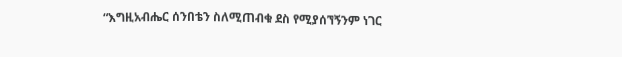“እግዚአብሔር ሰንበቴን ስለሚጠብቁ ደስ የሚያሰኘኝንም ነገር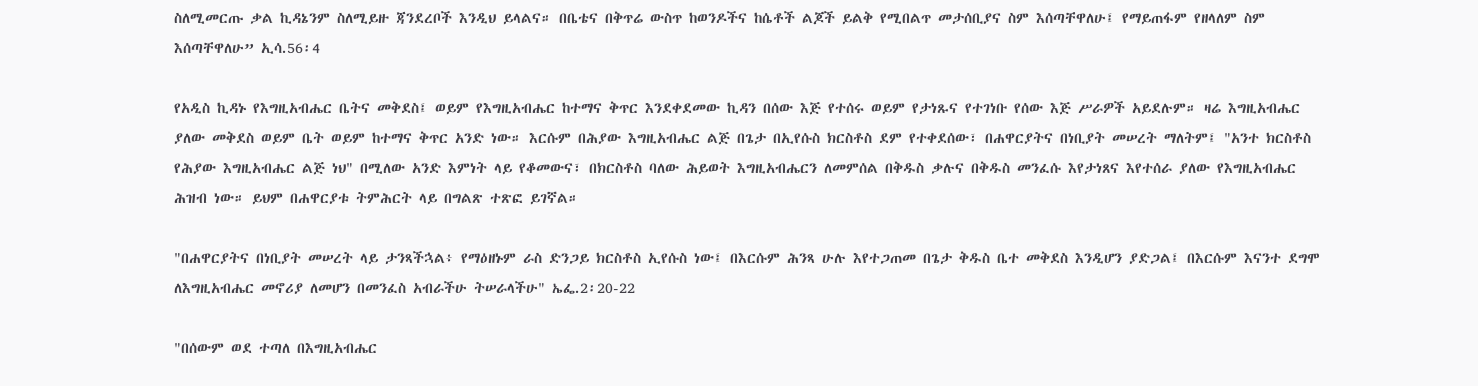ስለሚመርጡ ቃል ኪዳኔንም ስለሚይዙ ጃንደረቦች እንዲህ ይላልና። በቤቴና በቅጥሬ ውስጥ ከወንዶችና ከሴቶች ልጆች ይልቅ የሚበልጥ መታሰቢያና ስም እሰጣቸዋለሁ፤ የማይጠፋም የዘላለም ስም እሰጣቸዋለሁ” ኢሳ.56፡4

የአዲስ ኪዳኑ የእግዚአብሔር ቤትና መቅደስ፤ ወይም የእግዚአብሔር ከተማና ቅጥር እንደቀደመው ኪዳን በሰው እጅ የተሰሩ ወይም የታነጹና የተገነቡ የሰው እጅ ሥራዎች አይደሉም። ዛሬ እግዚአብሔር ያለው መቅደስ ወይም ቤት ወይም ከተማና ቅጥር አንድ ነው። እርሱም በሕያው እግዚአብሔር ልጅ በጌታ በኢየሱስ ክርስቶስ ደም የተቀደሰው፣ በሐዋርያትና በነቢያት መሠረት ማለትም፤ "አንተ ክርስቶስ የሕያው እግዚአብሔር ልጅ ነህ" በሚለው አንድ እምነት ላይ የቆመውና፣ በክርስቶስ ባለው ሕይወት እግዚአብሔርን ለመምሰል በቅዱስ ቃሉና በቅዱስ መንፈሱ እየታነጸና እየተሰራ ያለው የእግዚአብሔር ሕዝብ ነው። ይህም በሐዋርያቱ ትምሕርት ላይ በግልጽ ተጽፎ ይገኛል።

"በሐዋርያትና በነቢያት መሠረት ላይ ታንጻችኋል፥ የማዕዘኑም ራስ ድንጋይ ክርስቶስ ኢየሱስ ነው፤ በእርሱም ሕንጻ ሁሉ እየተጋጠመ በጌታ ቅዱስ ቤተ መቅደስ እንዲሆን ያድጋል፤ በእርሱም እናንተ ደግሞ ለእግዚአብሔር መኖሪያ ለመሆን በመንፈስ አብራችሁ ትሠራላችሁ" ኤፌ.2፡20-22

"በሰውም ወደ ተጣለ በእግዚአብሔር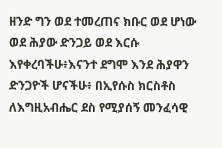ዘንድ ግን ወደ ተመረጠና ክቡር ወደ ሆነው ወደ ሕያው ድንጋይ ወደ እርሱ እየቀረባችሁ፥እናንተ ደግሞ እንደ ሕያዋን ድንጋዮች ሆናችሁ፥ በኢየሱስ ክርስቶስ ለእግዚአብሔር ደስ የሚያሰኝ መንፈሳዊ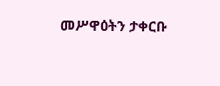መሥዋዕትን ታቀርቡ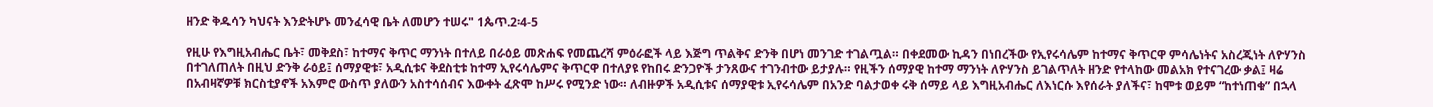ዘንድ ቅዱሳን ካህናት እንድትሆኑ መንፈሳዊ ቤት ለመሆን ተሠሩ" 1ጴጥ.2፡4-5

የዚሁ የእግዚአብሔር ቤት፣ መቅደስ፣ ከተማና ቅጥር ማንነት በተለይ በራዕይ መጽሐፍ የመጨረሻ ምዕራፎች ላይ እጅግ ጥልቅና ድንቅ በሆነ መንገድ ተገልጧል። በቀደመው ኪዳን በነበረችው የኢየሩሳሌም ከተማና ቅጥርዋ ምሳሌነትና አስረጂነት ለዮሃንስ በተገለጠለት በዚህ ድንቅ ራዕይ፤ ሰማያዊቱ፣ አዲሲቱና ቅደስቲቱ ከተማ ኢየሩሳሌምና ቅጥርዋ በተለያዩ የከበሩ ድንጋዮች ታንጸውና ተገንብተው ይታያሉ። የዚችን ሰማያዊ ከተማ ማንነት ለዮሃንስ ይገልጥለት ዘንድ የተላከው መልአክ የተናገረው ቃል፤ ዛሬ በአብዛኛዎቹ ክርስቲያኖች አእምሮ ውስጥ ያለውን አስተሳሰብና እውቀት ፈጽሞ ከሥሩ የሚንድ ነው። ለብዙዎች አዲሲቱና ሰማያዊቱ ኢየሩሳሌም በአንድ ባልታወቀ ሩቅ ሰማይ ላይ እግዚአብሔር ለእነርሱ እየሰራት ያለችና፣ ከሞቱ ወይም “ከተነጠቁ” በኋላ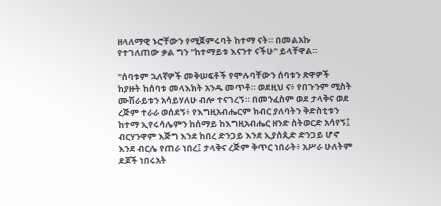ዘላለማዊ ኑሮቸውን የሚጀምሩባት ከተማ ናት። በመልአኩ የተገለጠው ቃል ግን "ከተማይቱ እናንተ ናችሁ" ይላቸዋል።

"ሰባቱም ኋለኛዎች መቅሠፍቶች የሞሉባቸውን ሰባቱን ጽዋዎች ከያዙት ከሰባቱ መላእክት አንዱ መጥቶ። ወደዚህ ና፥ የበጉንም ሚስት ሙሽራይቱን አሳይሃለሁ ብሎ ተናገረኝ። በመንፈስም ወደ ታላቅና ወደ ረጅም ተራራ ወሰደኝ፥ የእግዚአብሔርም ክብር ያለባትን ቅድስቲቱን ከተማ ኢየሩሳሌምን ከሰማይ ከእግዚአብሔር ዘንድ ስትወርድ አሳየኝ፤ ብርሃንዋም እጅግ እንደ ከበረ ድንጋይ እንደ ኢያሰጲድ ድንጋይ ሆኖ እንደ ብርሌ የጠራ ነበረ፤ ታላቅና ረጅም ቅጥር ነበራት፥ አሥራ ሁለትም ደጆች ነበሩአት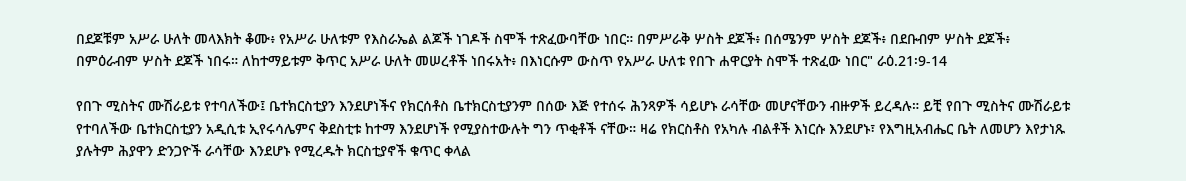በደጆቹም አሥራ ሁለት መላእክት ቆሙ፥ የአሥራ ሁለቱም የእስራኤል ልጆች ነገዶች ስሞች ተጽፈውባቸው ነበር። በምሥራቅ ሦስት ደጆች፥ በሰሜንም ሦስት ደጆች፥ በደቡብም ሦስት ደጆች፥ በምዕራብም ሦስት ደጆች ነበሩ። ለከተማይቱም ቅጥር አሥራ ሁለት መሠረቶች ነበሩአት፥ በእነርሱም ውስጥ የአሥራ ሁለቱ የበጉ ሐዋርያት ስሞች ተጽፈው ነበር" ራዕ.21፡9-14

የበጉ ሚስትና ሙሽራይቱ የተባለችው፤ ቤተክርስቲያን እንደሆነችና የክርሰቶስ ቤተክርስቲያንም በሰው እጅ የተሰሩ ሕንጻዎች ሳይሆኑ ራሳቸው መሆናቸውን ብዙዎች ይረዳሉ። ይቺ የበጉ ሚስትና ሙሽራይቱ የተባለችው ቤተክርስቲያን አዲሲቱ ኢየሩሳሌምና ቅደስቲቱ ከተማ እንደሆነች የሚያስተውሉት ግን ጥቂቶች ናቸው። ዛሬ የክርስቶስ የአካሉ ብልቶች እነርሱ እንደሆኑ፣ የእግዚአብሔር ቤት ለመሆን እየታነጹ ያሉትም ሕያዋን ድንጋዮች ራሳቸው እንደሆኑ የሚረዱት ክርስቲያኖች ቁጥር ቀላል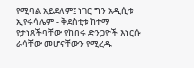የሚባል አይደለም፤ ነገር ግን አዲሲቱ ኢየሩሳሌም - ቅደስቲቱ ከተማ የታነጸችባቸው የከበሩ ድንጋዮች እነርሱ ራሳቸው መሆናቸውን የሚረዱ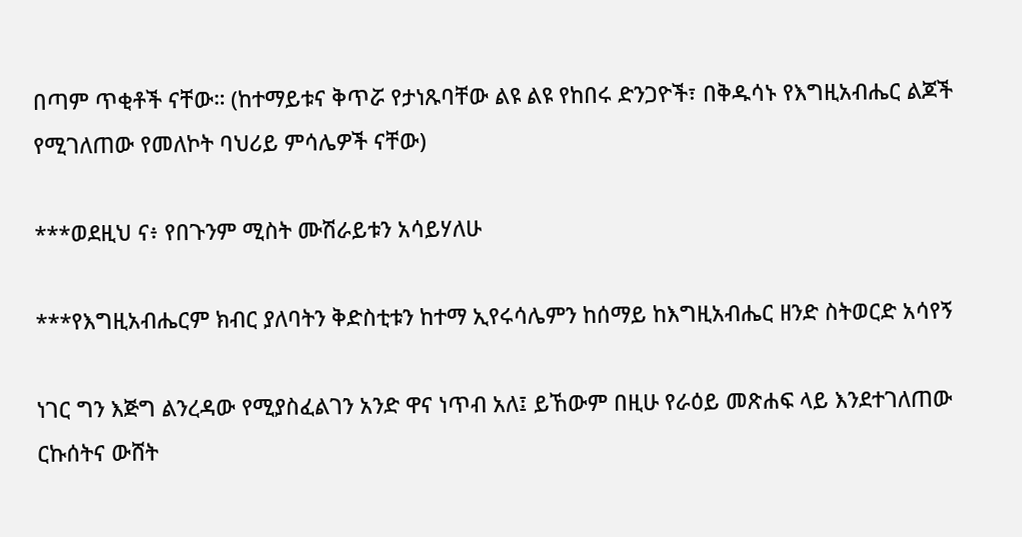በጣም ጥቂቶች ናቸው። (ከተማይቱና ቅጥሯ የታነጹባቸው ልዩ ልዩ የከበሩ ድንጋዮች፣ በቅዱሳኑ የእግዚአብሔር ልጆች የሚገለጠው የመለኮት ባህሪይ ምሳሌዎች ናቸው)

***ወደዚህ ና፥ የበጉንም ሚስት ሙሽራይቱን አሳይሃለሁ

***የእግዚአብሔርም ክብር ያለባትን ቅድስቲቱን ከተማ ኢየሩሳሌምን ከሰማይ ከእግዚአብሔር ዘንድ ስትወርድ አሳየኝ

ነገር ግን እጅግ ልንረዳው የሚያስፈልገን አንድ ዋና ነጥብ አለ፤ ይኸውም በዚሁ የራዕይ መጽሐፍ ላይ እንደተገለጠው ርኩሰትና ውሸት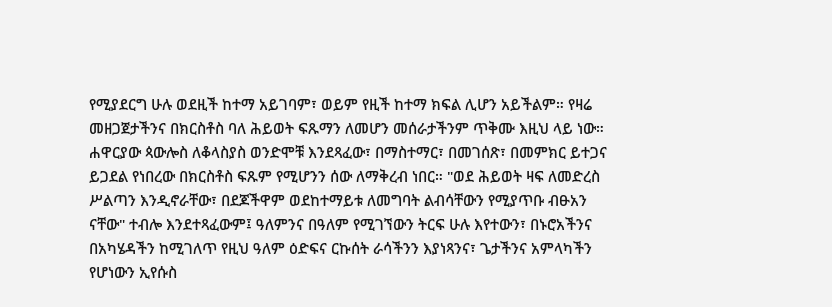የሚያደርግ ሁሉ ወደዚች ከተማ አይገባም፣ ወይም የዚች ከተማ ክፍል ሊሆን አይችልም። የዛሬ መዘጋጀታችንና በክርስቶስ ባለ ሕይወት ፍጹማን ለመሆን መሰራታችንም ጥቅሙ እዚህ ላይ ነው። ሐዋርያው ጳውሎስ ለቆላስያስ ወንድሞቹ እንደጻፈው፣ በማስተማር፣ በመገሰጽ፣ በመምክር ይተጋና ይጋደል የነበረው በክርስቶስ ፍጹም የሚሆንን ሰው ለማቅረብ ነበር። "ወደ ሕይወት ዛፍ ለመድረስ ሥልጣን እንዲኖራቸው፣ በደጆችዋም ወደከተማይቱ ለመግባት ልብሳቸውን የሚያጥቡ ብፁአን ናቸው" ተብሎ እንደተጻፈውም፤ ዓለምንና በዓለም የሚገኘውን ትርፍ ሁሉ እየተውን፣ በኑሮአችንና በአካሄዳችን ከሚገለጥ የዚህ ዓለም ዕድፍና ርኩሰት ራሳችንን እያነጻንና፣ ጌታችንና አምላካችን የሆነውን ኢየሱስ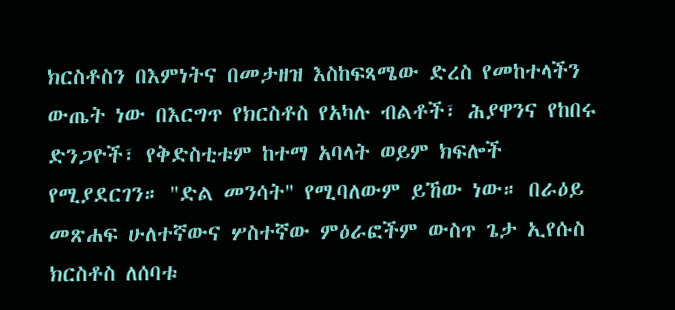ክርስቶስን በእምነትና በመታዘዝ እስከፍጻሜው ድረስ የመከተላችን ውጤት ነው በእርግጥ የክርስቶስ የአካሉ ብልቶች፣ ሕያዋንና የከበሩ ድንጋዮች፣ የቅድስቲቱም ከተማ አባላት ወይም ክፍሎች የሚያደርገን። "ድል መንሳት" የሚባለውም ይኸው ነው። በራዕይ መጽሐፍ ሁለተኛውና ሦስተኛው ምዕራፎችም ውስጥ ጌታ ኢየሱስ ክርስቶስ ለሰባቱ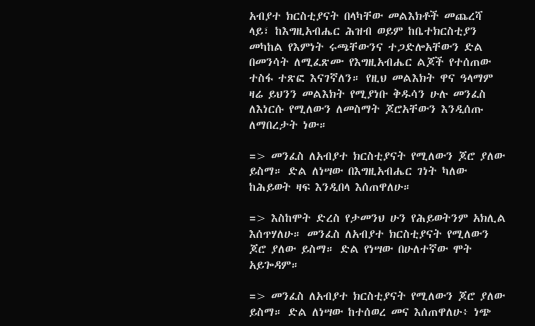አብያተ ክርስቲያናት በላካቸው መልእክቶች መጨረሻ ላይ፣ ከእግዚአብሔር ሕዝብ ወይም ከቤተክርስቲያን መካከል የእምነት ሩጫቸውንና ተጋድሎአቸውን ድል በመንሳት ለሚፈጽሙ የእግዚአብሔር ልጆች የተሰጠው ተስፋ ተጽፎ እናገኛለን። የዚህ መልእክት ዋና ዓላማም ዛሬ ይህንን መልእክት የሚያነቡ ቅዱሳን ሁሉ መንፈስ ለእነርሱ የሚለውን ለመስማት ጆሮአቸውን እንዲሰጡ ለማበረታት ነው።

=> መንፈስ ለአብያተ ክርስቲያናት የሚለውን ጆሮ ያለው ይስማ። ድል ለነሣው በእግዚአብሔር ገነት ካለው ከሕይወት ዛፍ እንዲበላ እሰጠዋለሁ።

=> እስከሞት ድረስ የታመንህ ሁን የሕይወትንም አክሊል እሰጥሃለሁ። መንፈስ ለአብያተ ክርስቲያናት የሚለውን ጆሮ ያለው ይስማ። ድል የነሣው በሁለተኛው ሞት አይጐዳም።

=> መንፈስ ለአብያተ ክርስቲያናት የሚለውን ጆሮ ያለው ይስማ። ድል ለነሣው ከተሰወረ መና እሰጠዋለሁ፥ ነጭ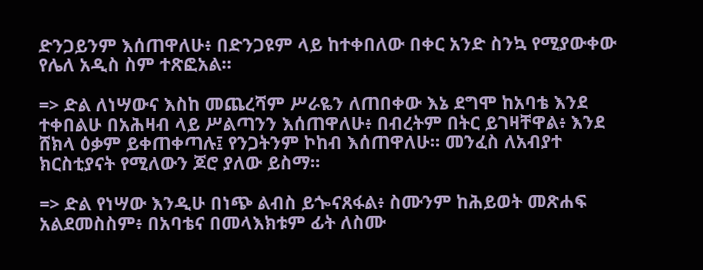ድንጋይንም እሰጠዋለሁ፥ በድንጋዩም ላይ ከተቀበለው በቀር አንድ ስንኳ የሚያውቀው የሌለ አዲስ ስም ተጽፎአል።

=> ድል ለነሣውና እስከ መጨረሻም ሥራዬን ለጠበቀው እኔ ደግሞ ከአባቴ እንደ ተቀበልሁ በአሕዛብ ላይ ሥልጣንን እሰጠዋለሁ፥ በብረትም በትር ይገዛቸዋል፥ እንደ ሸክላ ዕቃም ይቀጠቀጣሉ፤ የንጋትንም ኮከብ እሰጠዋለሁ። መንፈስ ለአብያተ ክርስቲያናት የሚለውን ጆሮ ያለው ይስማ።

=> ድል የነሣው እንዲሁ በነጭ ልብስ ይጐናጸፋል፥ ስሙንም ከሕይወት መጽሐፍ አልደመስስም፥ በአባቴና በመላእክቱም ፊት ለስሙ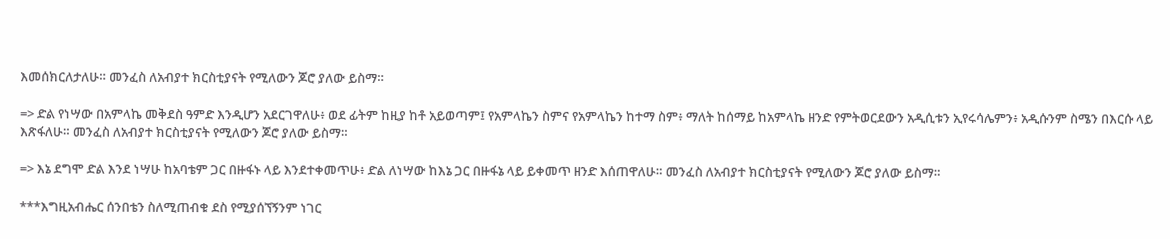እመሰክርለታለሁ። መንፈስ ለአብያተ ክርስቲያናት የሚለውን ጆሮ ያለው ይስማ።

=> ድል የነሣው በአምላኬ መቅደስ ዓምድ እንዲሆን አደርገዋለሁ፥ ወደ ፊትም ከዚያ ከቶ አይወጣም፤ የአምላኬን ስምና የአምላኬን ከተማ ስም፥ ማለት ከሰማይ ከአምላኬ ዘንድ የምትወርደውን አዲሲቱን ኢየሩሳሌምን፥ አዲሱንም ስሜን በእርሱ ላይ እጽፋለሁ። መንፈስ ለአብያተ ክርስቲያናት የሚለውን ጆሮ ያለው ይስማ።

=> እኔ ደግሞ ድል እንደ ነሣሁ ከአባቴም ጋር በዙፋኑ ላይ እንደተቀመጥሁ፥ ድል ለነሣው ከእኔ ጋር በዙፋኔ ላይ ይቀመጥ ዘንድ እሰጠዋለሁ። መንፈስ ለአብያተ ክርስቲያናት የሚለውን ጆሮ ያለው ይስማ።

***እግዚአብሔር ሰንበቴን ስለሚጠብቁ ደስ የሚያሰኘኝንም ነገር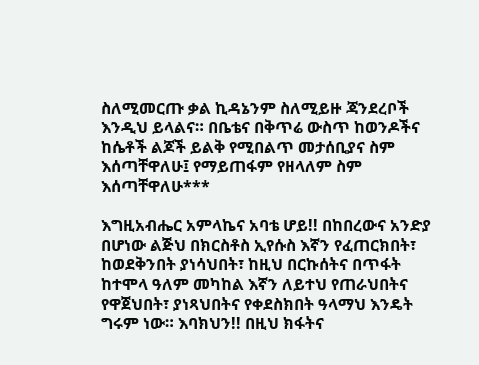ስለሚመርጡ ቃል ኪዳኔንም ስለሚይዙ ጃንደረቦች እንዲህ ይላልና። በቤቴና በቅጥሬ ውስጥ ከወንዶችና ከሴቶች ልጆች ይልቅ የሚበልጥ መታሰቢያና ስም እሰጣቸዋለሁ፤ የማይጠፋም የዘላለም ስም እሰጣቸዋለሁ***

እግዚአብሔር አምላኬና አባቴ ሆይ!! በከበረውና አንድያ በሆነው ልጅህ በክርስቶስ ኢየሱስ እኛን የፈጠርክበት፣ ከወደቅንበት ያነሳህበት፣ ከዚህ በርኩሰትና በጥፋት ከተሞላ ዓለም መካከል እኛን ለይተህ የጠራህበትና የዋጀህበት፣ ያነጻህበትና የቀደስክበት ዓላማህ እንዴት ግሩም ነው። እባክህን!! በዚህ ክፋትና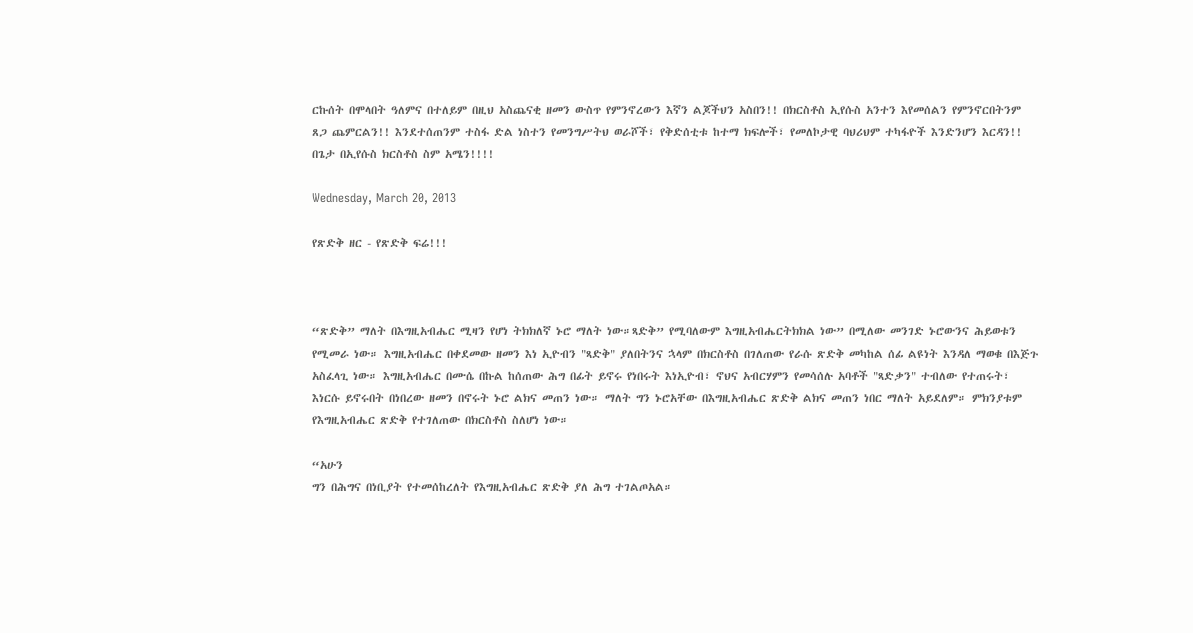ርኩሰት በሞላበት ዓለምና በተለይም በዚህ አስጨናቂ ዘመን ውስጥ የምንኖረውን እኛን ልጆችህን አስበን!! በክርስቶስ ኢየሱስ አንተን እየመሰልን የምንኖርበትንም ጸጋ ጨምርልን!! እንደተሰጠንም ተስፋ ድል ነስተን የመንግሥትህ ወራሾች፣ የቅድሰቲቱ ከተማ ክፍሎች፣ የመለኮታዊ ባህሪህም ተካፋዮች እንድንሆን እርዳን!! በጌታ በኢየሱስ ክርስቶስ ስም አሜን!!!!

Wednesday, March 20, 2013

የጽድቅ ዘር - የጽድቅ ፍሬ!!!



“ጽድቅ” ማለት በእግዚአብሔር ሚዛን የሆነ ትክክለኛ ኑሮ ማለት ነው።ጻድቅ” የሚባለውም እግዚአብሔርትክክል ነው” በሚለው መንገድ ኑሮውንና ሕይወቱን የሚመራ ነው። እግዚአብሔር በቀደመው ዘመን እነ ኢዮብን "ጻድቅ" ያለበትንና ኋላም በክርስቶስ በገለጠው የራሱ ጽድቅ መካከል ሰፊ ልዩነት እንዳለ ማወቁ በእጅጉ አስፈላጊ ነው። እግዚአብሔር በሙሴ በኩል ከሰጠው ሕግ በፊት ይኖሩ የነበሩት እነኢዮብ፣ ኖህና አብርሃምን የመሳሰሉ አባቶች "ጻድቃን" ተብለው የተጠሩት፣ እነርሱ ይኖሩበት በነበረው ዘመን በኖሩት ኑሮ ልክና መጠን ነው። ማለት ግን ኑሮአቸው በእግዚአብሔር ጽድቅ ልክና መጠን ነበር ማለት አይደለም። ምክንያቱም የእግዚአብሔር ጽድቅ የተገለጠው በክርስቶስ ስለሆነ ነው።

“አሁን
ግን በሕግና በነቢያት የተመሰከረለት የእግዚአብሔር ጽድቅ ያለ ሕግ ተገልጦአል።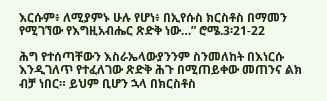እርሱም፥ ለሚያምኑ ሁሉ የሆነ፥ በኢየሱስ ክርስቶስ በማመን የሚገኘው የእግዚአብሔር ጽድቅ ነው…” ሮሜ.3፡21-22

ሕግ የተሰጣቸውን እስራኤላውያንንም ስንመለከት በእነርሱ እንዲገለጥ የተፈለገው ጽድቅ ሕጉ በሚጠይቀው መጠንና ልክ ብቻ ነበር። ይህም ቢሆን ኋላ በክርስቶስ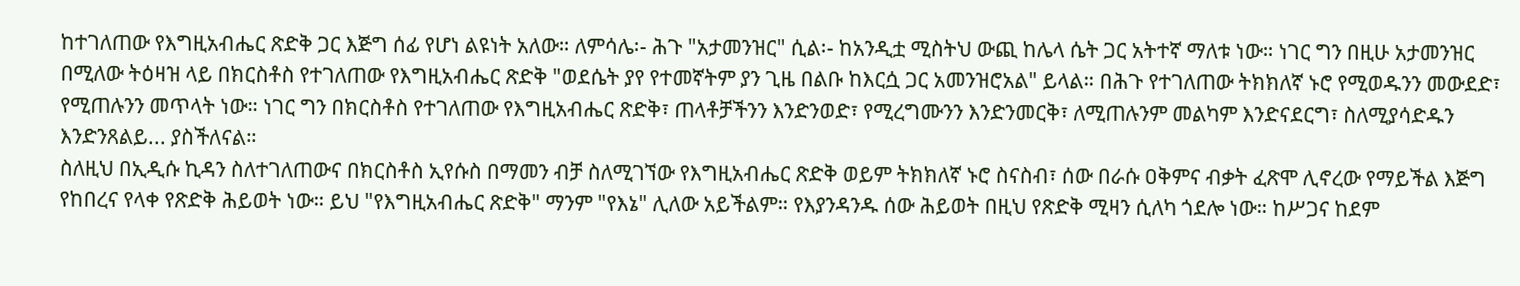ከተገለጠው የእግዚአብሔር ጽድቅ ጋር እጅግ ሰፊ የሆነ ልዩነት አለው። ለምሳሌ፡- ሕጉ "አታመንዝር" ሲል፡- ከአንዲቷ ሚስትህ ውጪ ከሌላ ሴት ጋር አትተኛ ማለቱ ነው። ነገር ግን በዚሁ አታመንዝር በሚለው ትዕዛዝ ላይ በክርስቶስ የተገለጠው የእግዚአብሔር ጽድቅ "ወደሴት ያየ የተመኛትም ያን ጊዜ በልቡ ከእርሷ ጋር አመንዝሮአል" ይላል። በሕጉ የተገለጠው ትክክለኛ ኑሮ የሚወዱንን መውደድ፣ የሚጠሉንን መጥላት ነው። ነገር ግን በክርስቶስ የተገለጠው የእግዚአብሔር ጽድቅ፣ ጠላቶቻችንን እንድንወድ፣ የሚረግሙንን እንድንመርቅ፣ ለሚጠሉንም መልካም እንድናደርግ፣ ስለሚያሳድዱን እንድንጸልይ... ያስችለናል።
ስለዚህ በኢዲሱ ኪዳን ስለተገለጠውና በክርስቶስ ኢየሱስ በማመን ብቻ ስለሚገኘው የእግዚአብሔር ጽድቅ ወይም ትክክለኛ ኑሮ ስናስብ፣ ሰው በራሱ ዐቅምና ብቃት ፈጽሞ ሊኖረው የማይችል እጅግ የከበረና የላቀ የጽድቅ ሕይወት ነው። ይህ "የእግዚአብሔር ጽድቅ" ማንም "የእኔ" ሊለው አይችልም። የእያንዳንዱ ሰው ሕይወት በዚህ የጽድቅ ሚዛን ሲለካ ጎደሎ ነው። ከሥጋና ከደም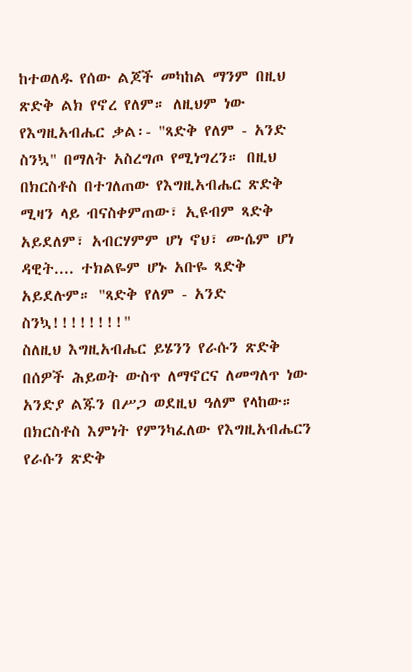ከተወለዱ የሰው ልጆች መካከል ማንም በዚህ ጽድቅ ልክ የኖረ የለም። ለዚህም ነው የእግዚአብሔር ቃል፡- "ጻድቅ የለም - አንድ ስንኳ" በማለት አስረግጦ የሚነግረን። በዚህ በክርስቶስ በተገለጠው የእግዚአብሔር ጽድቅ ሚዛን ላይ ብናስቀምጠው፣ ኢዩብም ጻድቅ አይደለም፣ አብርሃምም ሆነ ኖህ፣ ሙሴም ሆነ ዳዊት.... ተክልዬም ሆኑ አቡዬ ጻድቅ አይደሉም። "ጻድቅ የለም - አንድ ስንኳ!!!!!!!!"
ስለዚህ እግዚአብሔር ይሄንን የራሱን ጽድቅ በሰዎች ሕይወት ውስጥ ለማኖርና ለመግለጥ ነው አንድያ ልጁን በሥጋ ወደዚህ ዓለም የላከው። በክርስቶስ እምነት የምንካፈለው የእግዚአብሔርን የራሱን ጽድቅ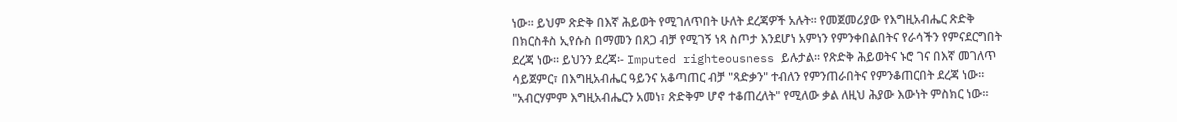ነው። ይህም ጽድቅ በእኛ ሕይወት የሚገለጥበት ሁለት ደረጃዎች አሉት። የመጀመሪያው የእግዚአብሔር ጽድቅ በክርስቶስ ኢየሱስ በማመን በጸጋ ብቻ የሚገኝ ነጻ ስጦታ እንደሆነ አምነን የምንቀበልበትና የራሳችን የምናደርግበት ደረጃ ነው። ይህንን ደረጃ፡- Imputed righteousness ይሉታል። የጽድቅ ሕይወትና ኑሮ ገና በእኛ መገለጥ ሳይጀምር፣ በእግዚአብሔር ዓይንና አቆጣጠር ብቻ "ጻድቃን" ተብለን የምንጠራበትና የምንቆጠርበት ደረጃ ነው። "አብርሃምም እግዚአብሔርን አመነ፣ ጽድቅም ሆኖ ተቆጠረለት" የሚለው ቃል ለዚህ ሕያው እውነት ምስክር ነው።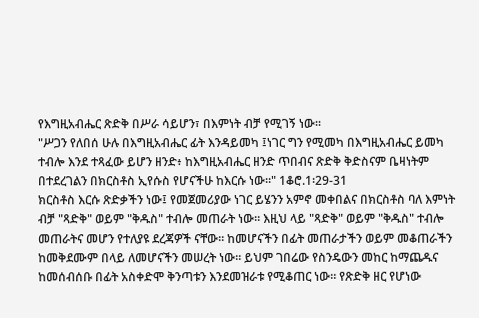የእግዚአብሔር ጽድቅ በሥራ ሳይሆን፣ በእምነት ብቻ የሚገኝ ነው።
"ሥጋን የለበሰ ሁሉ በእግዚአብሔር ፊት እንዳይመካ ፤ነገር ግን የሚመካ በእግዚአብሔር ይመካ ተብሎ እንደ ተጻፈው ይሆን ዘንድ፥ ከእግዚአብሔር ዘንድ ጥበብና ጽድቅ ቅድስናም ቤዛነትም በተደረገልን በክርስቶስ ኢየሱስ የሆናችሁ ከእርሱ ነው።" 1ቆሮ.1፡29-31
ክርስቶስ እርሱ ጽድቃችን ነው፤ የመጀመሪያው ነገር ይሄንን አምኖ መቀበልና በክርስቶስ ባለ እምነት ብቻ "ጻድቅ" ወይም "ቅዱስ" ተብሎ መጠራት ነው። እዚህ ላይ "ጻድቅ" ወይም "ቅዱስ" ተብሎ መጠራትና መሆን የተለያዩ ደረጃዎች ናቸው። ከመሆናችን በፊት መጠራታችን ወይም መቆጠራችን ከመቅደሙም በላይ ለመሆናችን መሠረት ነው። ይህም ገበሬው የስንዴውን መከር ከማጨዱና ከመሰብሰቡ በፊት አስቀድሞ ቅንጣቱን እንደመዝራቱ የሚቆጠር ነው። የጽድቅ ዘር የሆነው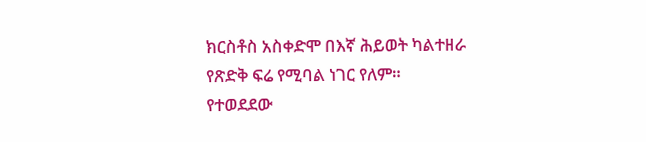ክርስቶስ አስቀድሞ በእኛ ሕይወት ካልተዘራ የጽድቅ ፍሬ የሚባል ነገር የለም። የተወደደው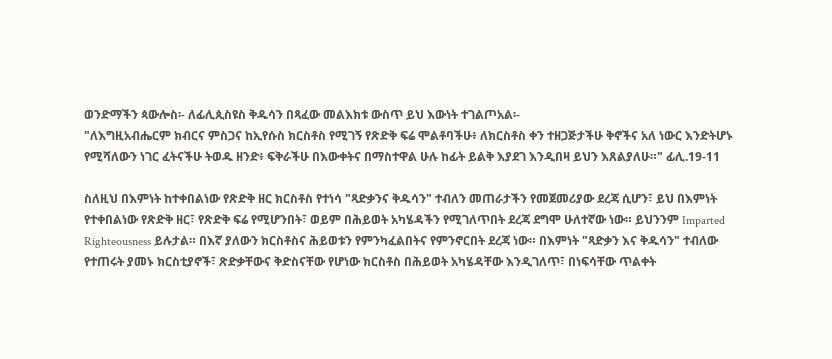ወንድማችን ጳውሎስ፡- ለፊሊጲስዩስ ቅዱሳን በጻፈው መልእክቱ ውስጥ ይህ እውነት ተገልጦአል፡-
"ለእግዚአብሔርም ክብርና ምስጋና ከኢየሱስ ክርስቶስ የሚገኝ የጽድቅ ፍሬ ሞልቶባችሁ፥ ለክርስቶስ ቀን ተዘጋጅታችሁ ቅኖችና አለ ነውር እንድትሆኑ የሚሻለውን ነገር ፈትናችሁ ትወዱ ዘንድ፥ ፍቅራችሁ በእውቀትና በማስተዋል ሁሉ ከፊት ይልቅ እያደገ እንዲበዛ ይህን እጸልያለሁ።" ፊሊ.19-11

ስለዚህ በእምነት ከተቀበልነው የጽድቅ ዘር ክርስቶስ የተነሳ "ጻድቃንና ቅዱሳን" ተብለን መጠራታችን የመጀመሪያው ደረጃ ሲሆን፣ ይህ በእምነት የተቀበልነው የጽድቅ ዘር፣ የጽድቅ ፍሬ የሚሆንበት፣ ወይም በሕይወት አካሄዳችን የሚገለጥበት ደረጃ ደግሞ ሁለተኛው ነው። ይህንንም Imparted Righteousness ይሉታል። በእኛ ያለውን ክርስቶስና ሕይወቱን የምንካፈልበትና የምንኖርበት ደረጃ ነው። በእምነት "ጻድቃን እና ቅዱሳን" ተብለው የተጠሩት ያመኑ ክርስቲያኖች፣ ጽድቃቸውና ቅድስናቸው የሆነው ክርስቶስ በሕይወት አካሄዳቸው እንዲገለጥ፣ በነፍሳቸው ጥልቀት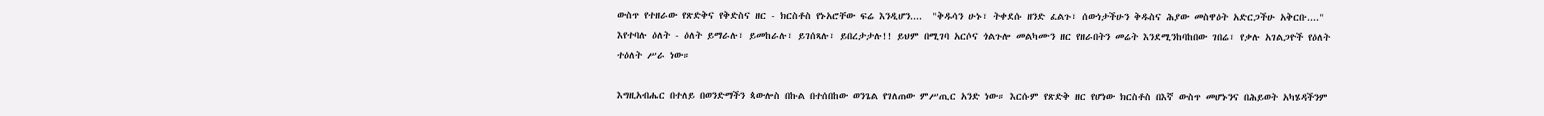ውስጥ የተዘራው የጽድቅና የቅድስና ዘር - ክርስቶስ የኑአሮቸው ፍሬ እንዲሆን....  "ቅዱሳን ሁኑ፣ ትቀደሱ ዘንድ ፈልጉ፣ ሰውነታችሁን ቅዱስና ሕያው መስዋዕት አድርጋችሁ አቅርቡ...." እየተባሉ ዕለት - ዕለት ይማራሉ፣ ይመከራሉ፣ ይገሰጻሉ፣ ይበረታታሉ!! ይህም በሚገባ አርሶና ጎልጉሎ መልካሙን ዘር የዘራበትን መሬት እንደሚንከባከበው ገበሬ፣ የቃሉ አገልጋዮች የዕለት ተዕለት ሥራ ነው።

እግዚአብሔር በተለይ በወንድማችን ጳውሎስ በኩል በተሰበከው ወንጌል የገለጠው ምሥጢር አንድ ነው። እርሱም የጽድቅ ዘር የሆነው ክርስቶስ በእኛ ውስጥ መሆኑንና በሕይወት አካሄዳችንም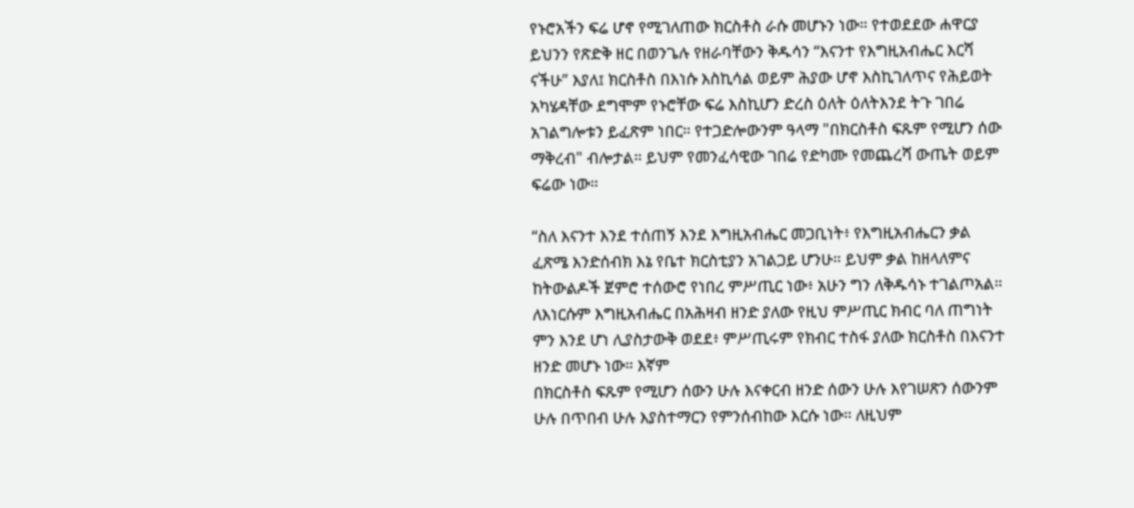የኑሮአችን ፍሬ ሆኖ የሚገለጠው ክርስቶስ ራሱ መሆኑን ነው። የተወደደው ሐዋርያ ይህንን የጽድቅ ዘር በወንጌሉ የዘራባቸውን ቅዱሳን “እናንተ የእግዚአብሔር እርሻ ናችሁ” እያለ፤ ክርስቶስ በእነሱ እስኪሳል ወይም ሕያው ሆኖ እስኪገለጥና የሕይወት አካሄዳቸው ደግሞም የኑሮቸው ፍሬ እስኪሆን ድረስ ዕለት ዕለትእንደ ትጉ ገበሬ አገልግሎቱን ይፈጽም ነበር። የተጋድሎውንም ዓላማ "በክርስቶስ ፍጹም የሚሆን ሰው ማቅረብ" ብሎታል። ይህም የመንፈሳዊው ገበሬ የድካሙ የመጨረሻ ውጤት ወይም ፍሬው ነው።

“ስለ እናንተ እንደ ተሰጠኝ እንደ እግዚአብሔር መጋቢነት፥ የእግዚአብሔርን ቃል ፈጽሜ እንድሰብክ እኔ የቤተ ክርስቲያን አገልጋይ ሆንሁ። ይህም ቃል ከዘላለምና ከትውልዶች ጀምሮ ተሰውሮ የነበረ ምሥጢር ነው፥ አሁን ግን ለቅዱሳኑ ተገልጦአል። ለእነርሱም እግዚአብሔር በአሕዛብ ዘንድ ያለው የዚህ ምሥጢር ክብር ባለ ጠግነት ምን እንደ ሆነ ሊያስታውቅ ወደደ፥ ምሥጢሩም የክብር ተስፋ ያለው ክርስቶስ በእናንተ ዘንድ መሆኑ ነው። እኛም
በክርስቶስ ፍጹም የሚሆን ሰውን ሁሉ እናቀርብ ዘንድ ሰውን ሁሉ እየገሠጽን ሰውንም ሁሉ በጥበብ ሁሉ እያስተማርን የምንሰብከው እርሱ ነው። ለዚህም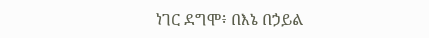ነገር ደግሞ፥ በእኔ በኃይል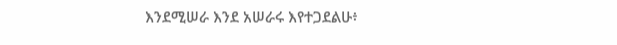እንደሚሠራ እንደ አሠራሩ እየተጋደልሁ፥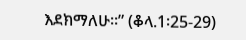እደክማለሁ።” (ቆላ.1፡25-29)